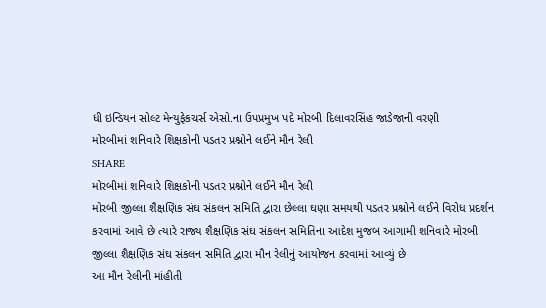ધી ઇન્ડિયન સોલ્ટ મેન્યુફેકચર્સ એસો.ના ઉપપ્રમુખ પદે મોરબી દિલાવરસિંહ જાડેજાની વરણી
મોરબીમાં શનિવારે શિક્ષકોની પડતર પ્રશ્નોને લઈને મૌન રેલી
SHARE
મોરબીમાં શનિવારે શિક્ષકોની પડતર પ્રશ્નોને લઈને મૌન રેલી
મોરબી જીલ્લા શૈક્ષણિક સંઘ સંકલન સમિતિ દ્વારા છેલ્લા ઘણા સમયથી પડતર પ્રશ્નોને લઈને વિરોધ પ્રદર્શન કરવામાં આવે છે ત્યારે રાજ્ય શૈક્ષણિક સંઘ સંકલન સમિતિના આદેશ મુજબ આગામી શનિવારે મોરબી જીલ્લા શૈક્ષણિક સંઘ સંકલન સમિતિ દ્વારા મૌન રેલીનું આયોજન કરવામાં આવ્યું છે
આ મૌન રેલીની માંહીતી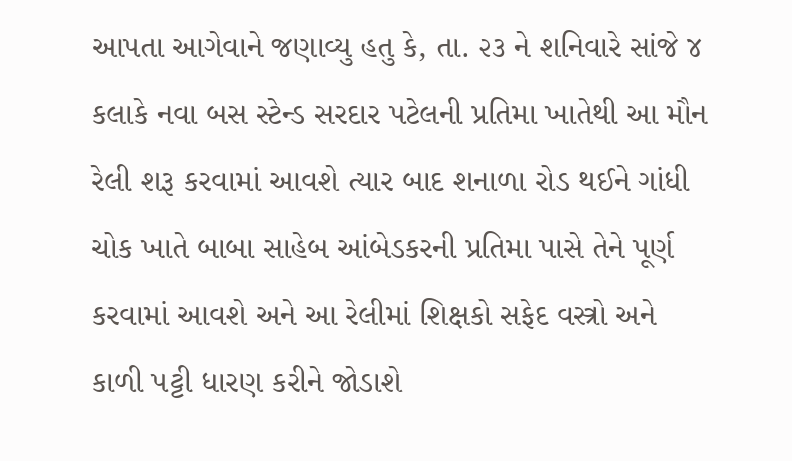આપતા આગેવાને જણાવ્યુ હતુ કે, તા. ૨૩ ને શનિવારે સાંજે ૪ કલાકે નવા બસ સ્ટેન્ડ સરદાર પટેલની પ્રતિમા ખાતેથી આ મૌન રેલી શરૂ કરવામાં આવશે ત્યાર બાદ શનાળા રોડ થઈને ગાંધી ચોક ખાતે બાબા સાહેબ આંબેડકરની પ્રતિમા પાસે તેને પૂર્ણ કરવામાં આવશે અને આ રેલીમાં શિક્ષકો સફેદ વસ્ત્રો અને કાળી પટ્ટી ધારણ કરીને જોડાશે